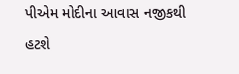પીએમ મોદીના આવાસ નજીકથી હટશે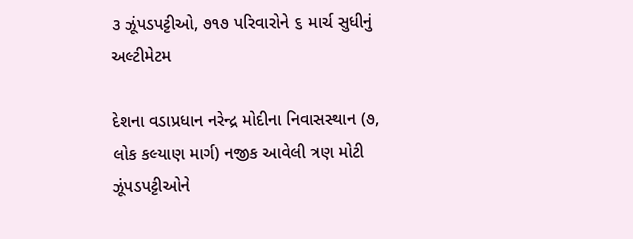૩ ઝૂંપડપટ્ટીઓ, ૭૧૭ પરિવારોને ૬ માર્ચ સુધીનું અલ્ટીમેટમ

દેશના વડાપ્રધાન નરેન્દ્ર મોદીના નિવાસસ્થાન (૭, લોક કલ્યાણ માર્ગ) નજીક આવેલી ત્રણ મોટી ઝૂંપડપટ્ટીઓને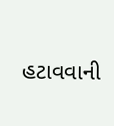હટાવવાની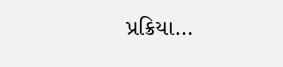પ્રક્રિયા…